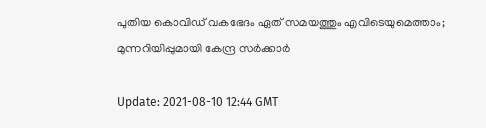പുതിയ കൊവിഡ് വകഭേദം ഏത് സമയത്തും എവിടെയുമെത്താം; മുന്നറിയിപ്പുമായി കേന്ദ്ര സര്‍ക്കാര്‍

Update: 2021-08-10 12:44 GMT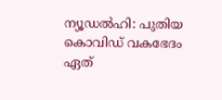ന്യൂഡല്‍ഹി: പുതിയ കൊവിഡ് വകഭേദം ഏത്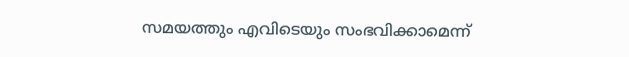സമയത്തും എവിടെയും സംഭവിക്കാമെന്ന്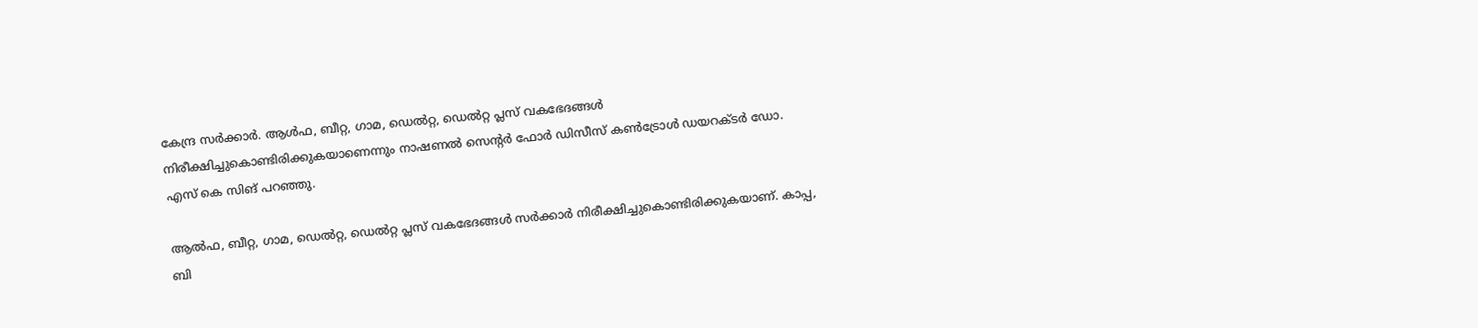കേന്ദ്ര സര്‍ക്കാര്‍. ആള്‍ഫ, ബീറ്റ, ഗാമ, ഡെല്‍റ്റ, ഡെല്‍റ്റ പ്ലസ് വകഭേദങ്ങള്‍ നിരീക്ഷിച്ചുകൊണ്ടിരിക്കുകയാണെന്നും നാഷണല്‍ സെന്റര്‍ ഫോര്‍ ഡിസീസ് കണ്‍ട്രോള്‍ ഡയറക്ടര്‍ ഡോ. എസ് കെ സിങ് പറഞ്ഞു.

ആല്‍ഫ, ബീറ്റ, ഗാമ, ഡെല്‍റ്റ, ഡെല്‍റ്റ പ്ലസ് വകഭേദങ്ങള്‍ സര്‍ക്കാര്‍ നിരീക്ഷിച്ചുകൊണ്ടിരിക്കുകയാണ്. കാപ്പ, ബി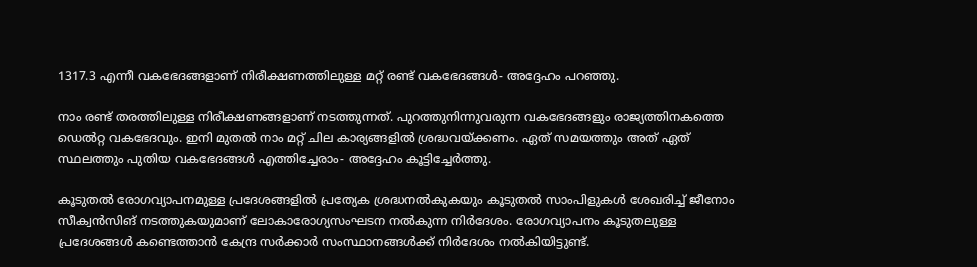1317.3 എന്നീ വകഭേദങ്ങളാണ് നിരീക്ഷണത്തിലുള്ള മറ്റ് രണ്ട് വകഭേദങ്ങള്‍- അദ്ദേഹം പറഞ്ഞു.

നാം രണ്ട് തരത്തിലുള്ള നിരീക്ഷണങ്ങളാണ് നടത്തുന്നത്. പുറത്തുനിന്നുവരുന്ന വകഭേദങ്ങളും രാജ്യത്തിനകത്തെ ഡെല്‍റ്റ വകഭേദവും. ഇനി മുതല്‍ നാം മറ്റ് ചില കാര്യങ്ങളില്‍ ശ്രദ്ധവയ്ക്കണം. ഏത് സമയത്തും അത് ഏത് സ്ഥലത്തും പുതിയ വകഭേദങ്ങള്‍ എത്തിച്ചേരാം- അദ്ദേഹം കൂട്ടിച്ചേര്‍ത്തു.

കൂടുതല്‍ രോഗവ്യാപനമുള്ള പ്രദേശങ്ങളില്‍ പ്രത്യേക ശ്രദ്ധനല്‍കുകയും കൂടുതല്‍ സാംപിളുകള്‍ ശേഖരിച്ച് ജീനോം സീക്വന്‍സിങ് നടത്തുകയുമാണ് ലോകാരോഗ്യസംഘടന നല്‍കുന്ന നിര്‍ദേശം. രോഗവ്യാപനം കൂടുതലുള്ള പ്രദേശങ്ങള്‍ കണ്ടെത്താന്‍ കേന്ദ്ര സര്‍ക്കാര്‍ സംസ്ഥാനങ്ങള്‍ക്ക് നിര്‍ദേശം നല്‍കിയിട്ടുണ്ട്.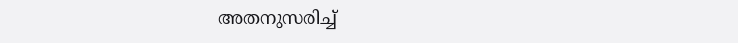അതനുസരിച്ച്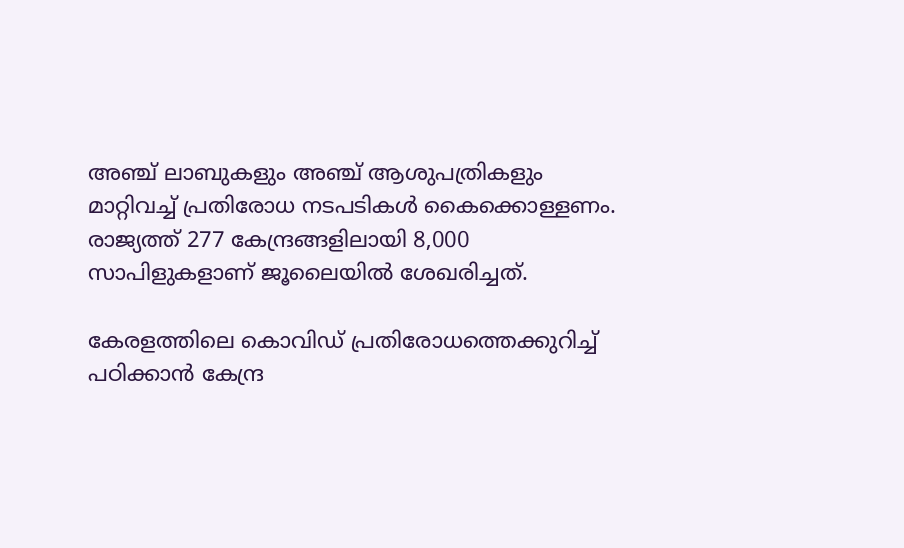അഞ്ച് ലാബുകളും അഞ്ച് ആശുപത്രികളും മാറ്റിവച്ച് പ്രതിരോധ നടപടികള്‍ കൈക്കൊള്ളണം. രാജ്യത്ത് 277 കേന്ദ്രങ്ങളിലായി 8,000 സാപിളുകളാണ് ജൂലൈയില്‍ ശേഖരിച്ചത്.

കേരളത്തിലെ കൊവിഡ് പ്രതിരോധത്തെക്കുറിച്ച് പഠിക്കാന്‍ കേന്ദ്ര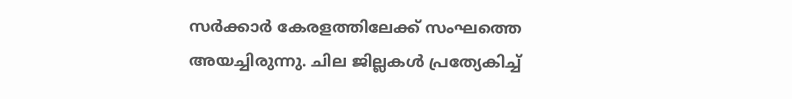സര്‍ക്കാര്‍ കേരളത്തിലേക്ക് സംഘത്തെ അയച്ചിരുന്നു. ചില ജില്ലകള്‍ പ്രത്യേകിച്ച്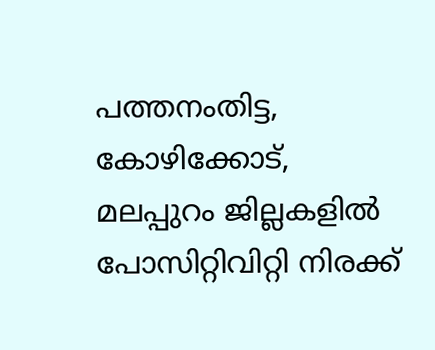പത്തനംതിട്ട, കോഴിക്കോട്, മലപ്പുറം ജില്ലകളില്‍ പോസിറ്റിവിറ്റി നിരക്ക്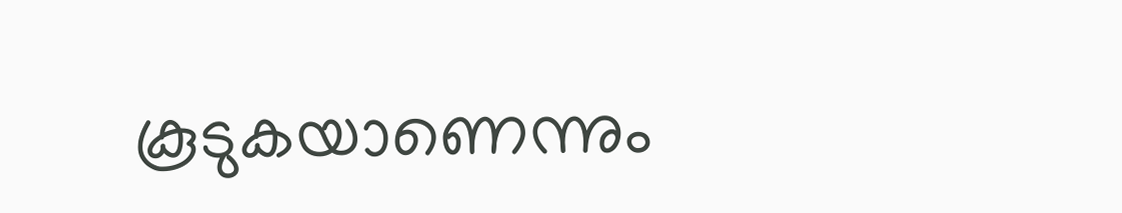കൂടുകയാണെന്നും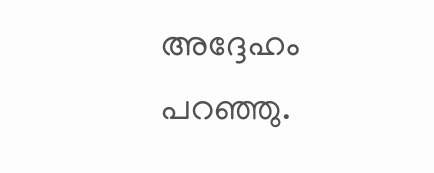അദ്ദേഹം പറഞ്ഞു.